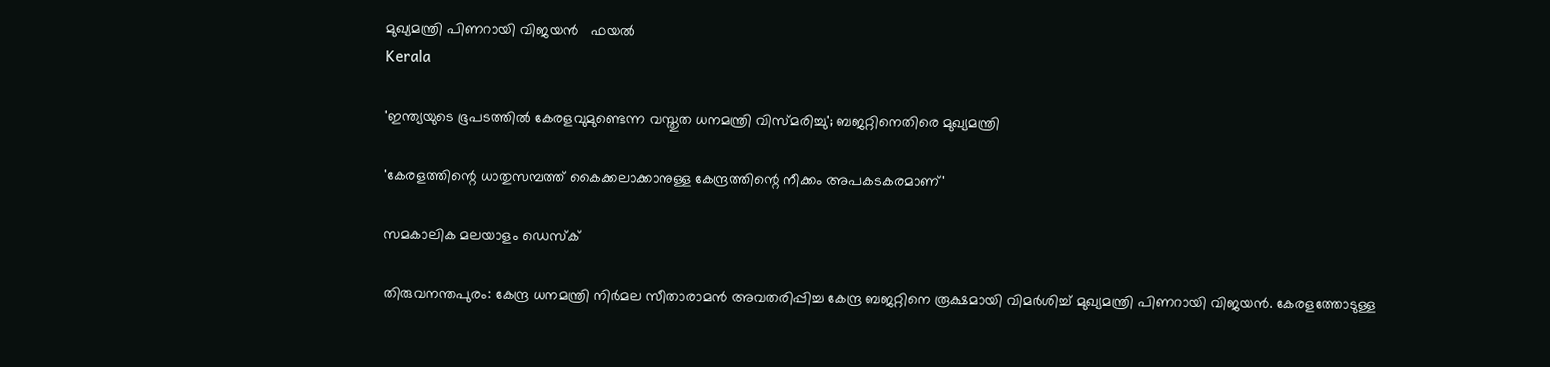മുഖ്യമന്ത്രി പിണറായി വിജയൻ   ഫയൽ
Kerala

'ഇന്ത്യയുടെ ഭൂപടത്തില്‍ കേരളവുമുണ്ടെന്ന വസ്തുത ധനമന്ത്രി വിസ്മരിച്ചു'; ബജറ്റിനെതിരെ മുഖ്യമന്ത്രി

'കേരളത്തിന്റെ ധാതുസമ്പത്ത് കൈക്കലാക്കാനുള്ള കേന്ദ്രത്തിന്റെ നീക്കം അപകടകരമാണ്'

സമകാലിക മലയാളം ഡെസ്ക്

തിരുവനന്തപുരം: കേന്ദ്ര ധനമന്ത്രി നിര്‍മല സീതാരാമന്‍ അവതരിപ്പിച്ച കേന്ദ്ര ബജറ്റിനെ രൂക്ഷമായി വിമര്‍ശിച്ച് മുഖ്യമന്ത്രി പിണറായി വിജയന്‍. കേരളത്തോടുള്ള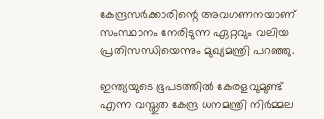കേന്ദ്രസര്‍ക്കാരിന്റെ അവഗണനയാണ് സംസ്ഥാനം നേരിടുന്ന ഏറ്റവും വലിയ പ്രതിസന്ധിയെന്നും മുഖ്യമന്ത്രി പറഞ്ഞു.

ഇന്ത്യയുടെ ഭൂപടത്തില്‍ കേരളവുമുണ്ട് എന്ന വസ്തുത കേന്ദ്ര ധനമന്ത്രി നിര്‍മ്മല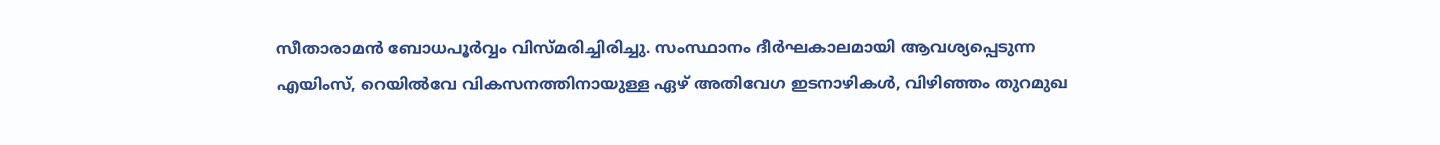സീതാരാമന്‍ ബോധപൂര്‍വ്വം വിസ്മരിച്ചിരിച്ചു. സംസ്ഥാനം ദീര്‍ഘകാലമായി ആവശ്യപ്പെടുന്ന എയിംസ്, റെയില്‍വേ വികസനത്തിനായുള്ള ഏഴ് അതിവേഗ ഇടനാഴികള്‍, വിഴിഞ്ഞം തുറമുഖ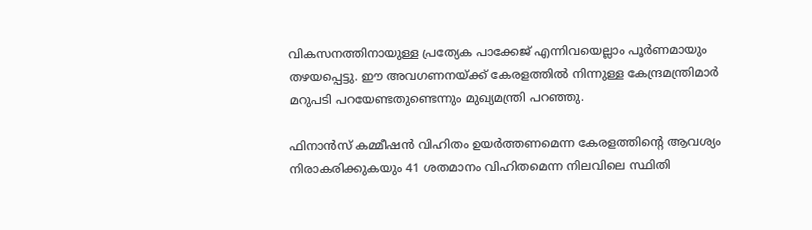വികസനത്തിനായുള്ള പ്രത്യേക പാക്കേജ് എന്നിവയെല്ലാം പൂര്‍ണമായും തഴയപ്പെട്ടു. ഈ അവഗണനയ്ക്ക് കേരളത്തില്‍ നിന്നുള്ള കേന്ദ്രമന്ത്രിമാര്‍ മറുപടി പറയേണ്ടതുണ്ടെന്നും മുഖ്യമന്ത്രി പറഞ്ഞു.

ഫിനാന്‍സ് കമ്മീഷന്‍ വിഹിതം ഉയര്‍ത്തണമെന്ന കേരളത്തിന്റെ ആവശ്യം നിരാകരിക്കുകയും 41 ശതമാനം വിഹിതമെന്ന നിലവിലെ സ്ഥിതി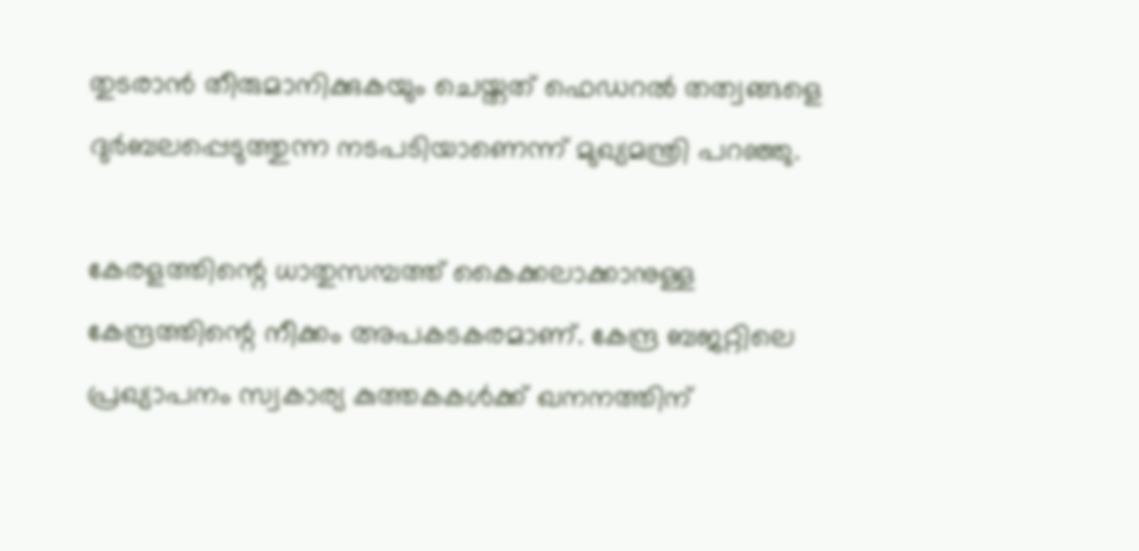തുടരാന്‍ തീരുമാനിക്കുകയും ചെയ്തത് ഫെഡറല്‍ തത്വങ്ങളെ ദുര്‍ബലപ്പെടുത്തുന്ന നടപടിയാണെന്ന് മുഖ്യമന്ത്രി പറഞ്ഞു.

കേരളത്തിന്റെ ധാതുസമ്പത്ത് കൈക്കലാക്കാനുള്ള കേന്ദ്രത്തിന്റെ നീക്കം അപകടകരമാണ്. കേന്ദ്ര ബജറ്റിലെ പ്രഖ്യാപനം സ്വകാര്യ കുത്തകകള്‍ക്ക് ഖനനത്തിന്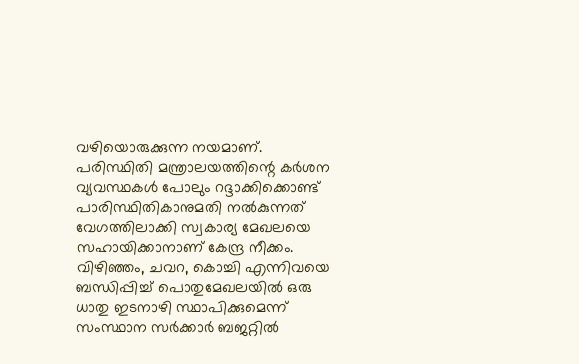വഴിയൊരുക്കുന്ന നയമാണ്. പരിസ്ഥിതി മന്ത്രാലയത്തിന്റെ കര്‍ശന വ്യവസ്ഥകള്‍ പോലും റദ്ദാക്കിക്കൊണ്ട് പാരിസ്ഥിതികാനുമതി നല്‍കുന്നത് വേഗത്തിലാക്കി സ്വകാര്യ മേഖലയെ സഹായിക്കാനാണ് കേന്ദ്ര നീക്കം. വിഴിഞ്ഞം, ചവറ, കൊച്ചി എന്നിവയെ ബന്ധിപ്പിച്ച് പൊതുമേഖലയില്‍ ഒരു ധാതു ഇടനാഴി സ്ഥാപിക്കുമെന്ന് സംസ്ഥാന സര്‍ക്കാര്‍ ബജറ്റില്‍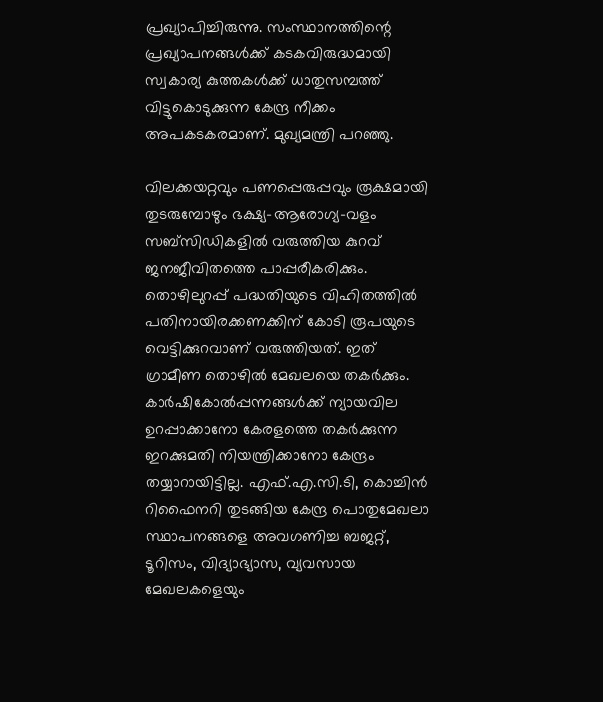പ്രഖ്യാപിച്ചിരുന്നു. സംസ്ഥാനത്തിന്റെ പ്രഖ്യാപനങ്ങള്‍ക്ക് കടകവിരുദ്ധമായി സ്വകാര്യ കുത്തകള്‍ക്ക് ധാതുസമ്പത്ത് വിട്ടുകൊടുക്കുന്ന കേന്ദ്ര നീക്കം അപകടകരമാണ്. മുഖ്യമന്ത്രി പറഞ്ഞു.

വിലക്കയറ്റവും പണപ്പെരുപ്പവും രൂക്ഷമായി തുടരുമ്പോഴും ഭക്ഷ്യ-ആരോഗ്യ-വളം സബ്സിഡികളില്‍ വരുത്തിയ കുറവ് ജനജീവിതത്തെ പാപ്പരീകരിക്കും. തൊഴിലുറപ്പ് പദ്ധതിയുടെ വിഹിതത്തില്‍ പതിനായിരക്കണക്കിന് കോടി രൂപയുടെ വെട്ടിക്കുറവാണ് വരുത്തിയത്. ഇത് ഗ്രാമീണ തൊഴില്‍ മേഖലയെ തകര്‍ക്കും. കാര്‍ഷികോല്‍പ്പന്നങ്ങള്‍ക്ക് ന്യായവില ഉറപ്പാക്കാനോ കേരളത്തെ തകര്‍ക്കുന്ന ഇറക്കുമതി നിയന്ത്രിക്കാനോ കേന്ദ്രം തയ്യാറായിട്ടില്ല. എഫ്.എ.സി.ടി, കൊച്ചിന്‍ റിഫൈനറി തുടങ്ങിയ കേന്ദ്ര പൊതുമേഖലാ സ്ഥാപനങ്ങളെ അവഗണിച്ച ബജറ്റ്, ടൂറിസം, വിദ്യാഭ്യാസ, വ്യവസായ മേഖലകളെയും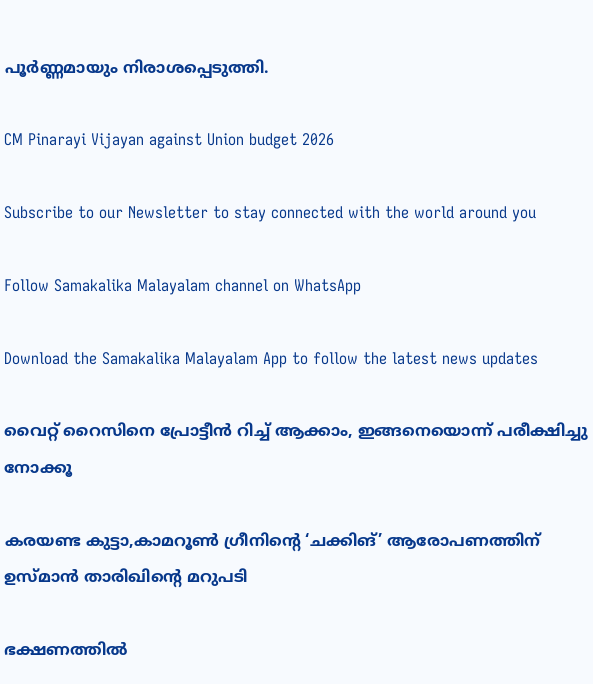പൂര്‍ണ്ണമായും നിരാശപ്പെടുത്തി.

CM Pinarayi Vijayan against Union budget 2026

Subscribe to our Newsletter to stay connected with the world around you

Follow Samakalika Malayalam channel on WhatsApp

Download the Samakalika Malayalam App to follow the latest news updates

വൈറ്റ് റൈസിനെ പ്രോട്ടീൻ റിച്ച് ആക്കാം, ഇങ്ങനെയൊന്ന് പരീക്ഷിച്ചു നോക്കൂ

കരയണ്ട കുട്ടാ,കാമറൂൺ ഗ്രീനിന്റെ ‘ചക്കിങ്’ ആരോപണത്തിന് ഉസ്മാൻ താരിഖിന്റെ മറുപടി

ഭക്ഷണത്തിൽ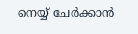നെയ്യ് ചേർക്കാൻ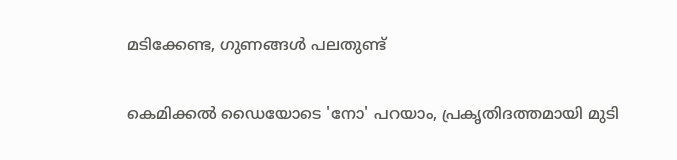മടിക്കേണ്ട, ഗുണങ്ങൾ പലതുണ്ട്

കെമിക്കൽ ഡൈയോടെ 'നോ' പറയാം, പ്രകൃതിദത്തമായി മുടി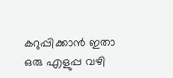കറുപ്പിക്കാൻ ഇതാ ഒരു എളുപ്പ വഴി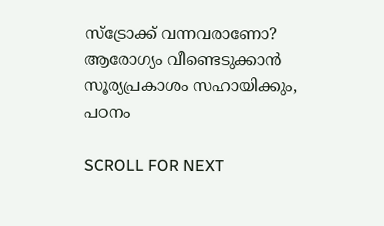സ്ട്രോക്ക് വന്നവരാണോ? ആരോഗ്യം വീണ്ടെടുക്കാൻ സൂര്യപ്രകാശം സഹായിക്കും, പഠനം

SCROLL FOR NEXT